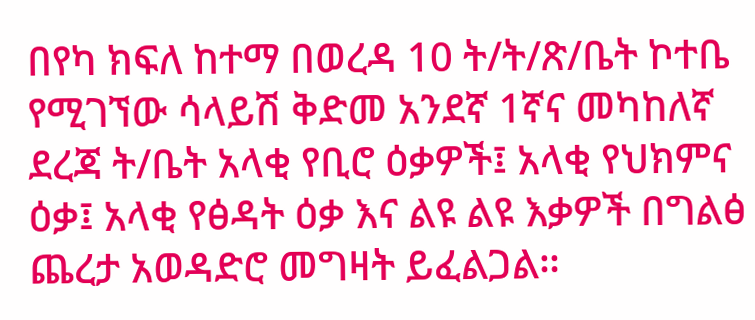በየካ ክፍለ ከተማ በወረዳ 10 ት/ት/ጽ/ቤት ኮተቤ የሚገኘው ሳላይሽ ቅድመ አንደኛ 1ኛና መካከለኛ ደረጃ ት/ቤት አላቂ የቢሮ ዕቃዎች፤ አላቂ የህክምና ዕቃ፤ አላቂ የፅዳት ዕቃ እና ልዩ ልዩ እቃዎች በግልፅ ጨረታ አወዳድሮ መግዛት ይፈልጋል።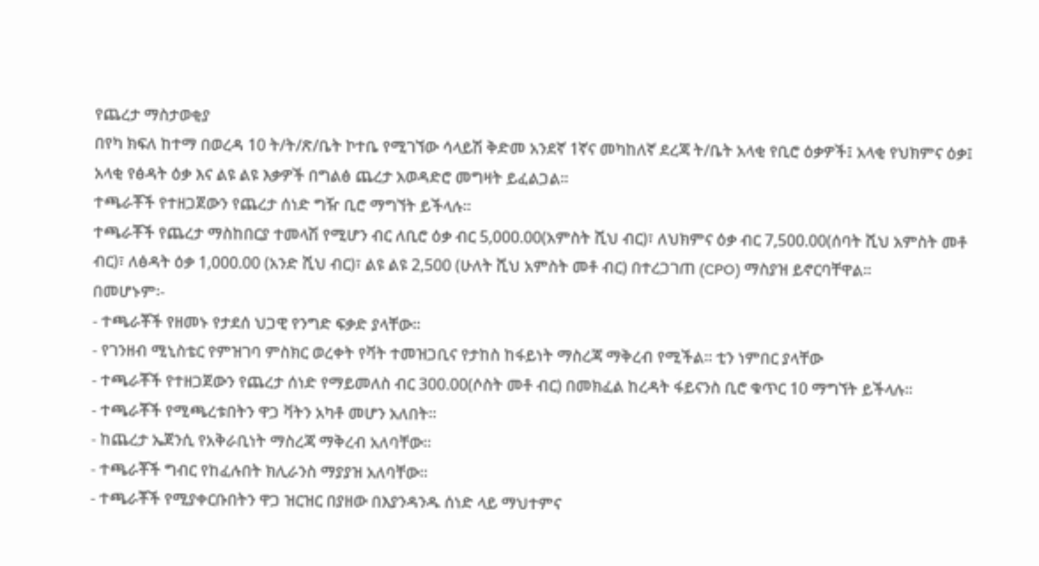የጨረታ ማስታወቂያ
በየካ ክፍለ ከተማ በወረዳ 10 ት/ት/ጽ/ቤት ኮተቤ የሚገኘው ሳላይሽ ቅድመ አንደኛ 1ኛና መካከለኛ ደረጃ ት/ቤት አላቂ የቢሮ ዕቃዎች፤ አላቂ የህክምና ዕቃ፤ አላቂ የፅዳት ዕቃ እና ልዩ ልዩ እቃዎች በግልፅ ጨረታ አወዳድሮ መግዛት ይፈልጋል።
ተጫራቾች የተዘጋጀውን የጨረታ ሰነድ ግዥ ቢሮ ማግኘት ይችላሉ።
ተጫራቾች የጨረታ ማስከበርያ ተመላሽ የሚሆን ብር ለቢሮ ዕቃ ብር 5,000.00(አምስት ሺህ ብር)፣ ለህክምና ዕቃ ብር 7,500.00(ሰባት ሺህ አምስት መቶ ብር)፣ ለፅዳት ዕቃ 1,000.00 (አንድ ሺህ ብር)፣ ልዩ ልዩ 2,500 (ሁለት ሺህ አምስት መቶ ብር) በተረጋገጠ (CPO) ማስያዝ ይኖርባቸዋል።
በመሆኑም፡-
- ተጫራቾች የዘመኑ የታደሰ ህጋዊ የንግድ ፍቃድ ያላቸው።
- የገንዘብ ሚኒስቴር የምዝገባ ምስክር ወረቀት የቫት ተመዝጋቢና የታከስ ከፋይነት ማስረጃ ማቅረብ የሚችል። ቲን ነምበር ያላቸው
- ተጫራቾች የተዘጋጀውን የጨረታ ሰነድ የማይመለስ ብር 300.00(ሶስት መቶ ብር) በመክፈል ከረዳት ፋይናንስ ቢሮ ቁጥር 10 ማግኘት ይችላሉ።
- ተጫራቾች የሚጫረቱበትን ዋጋ ቫትን አካቶ መሆን አለበት።
- ከጨረታ ኤጀንሲ የአቅራቢነት ማስረጃ ማቅረብ አለባቸው።
- ተጫራቾች ግብር የከፈሉበት ክሊራንስ ማያያዝ አለባቸው።
- ተጫራቾች የሚያቀርቡበትን ዋጋ ዝርዝር በያዘው በእያንዳንዱ ሰነድ ላይ ማህተምና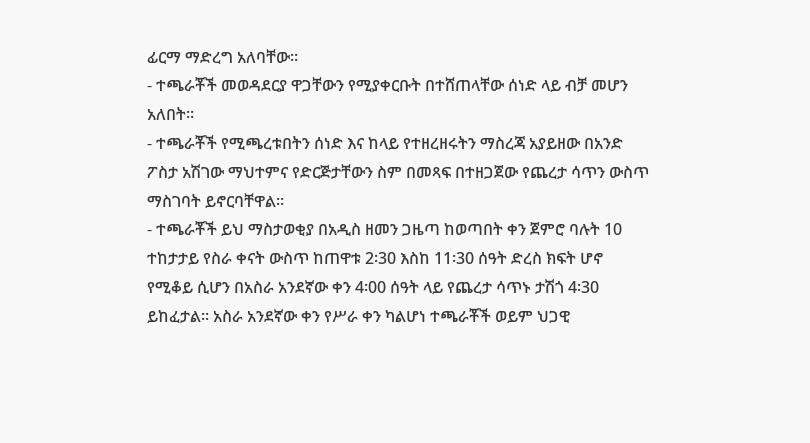ፊርማ ማድረግ አለባቸው።
- ተጫራቾች መወዳደርያ ዋጋቸውን የሚያቀርቡት በተሸጠላቸው ሰነድ ላይ ብቻ መሆን አለበት።
- ተጫራቾች የሚጫረቱበትን ሰነድ እና ከላይ የተዘረዘሩትን ማስረጃ አያይዘው በአንድ ፖስታ አሽገው ማህተምና የድርጅታቸውን ስም በመጻፍ በተዘጋጀው የጨረታ ሳጥን ውስጥ ማስገባት ይኖርባቸዋል።
- ተጫራቾች ይህ ማስታወቂያ በአዲስ ዘመን ጋዜጣ ከወጣበት ቀን ጀምሮ ባሉት 10 ተከታታይ የስራ ቀናት ውስጥ ከጠዋቱ 2፡30 እስከ 11፡30 ሰዓት ድረስ ክፍት ሆኖ የሚቆይ ሲሆን በአስራ አንደኛው ቀን 4፡00 ሰዓት ላይ የጨረታ ሳጥኑ ታሽጎ 4፡30 ይከፈታል፡፡ አስራ አንደኛው ቀን የሥራ ቀን ካልሆነ ተጫራቾች ወይም ህጋዊ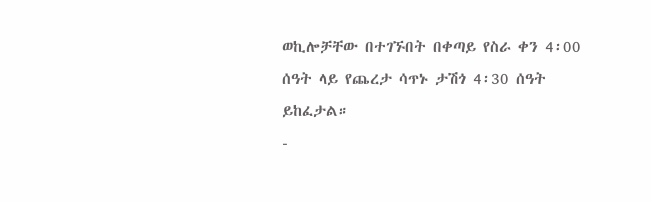ወኪሎቻቸው በተገኙበት በቀጣይ የስራ ቀን 4፡00 ሰዓት ላይ የጨረታ ሳጥኑ ታሽጎ 4፡30 ሰዓት ይከፈታል።
-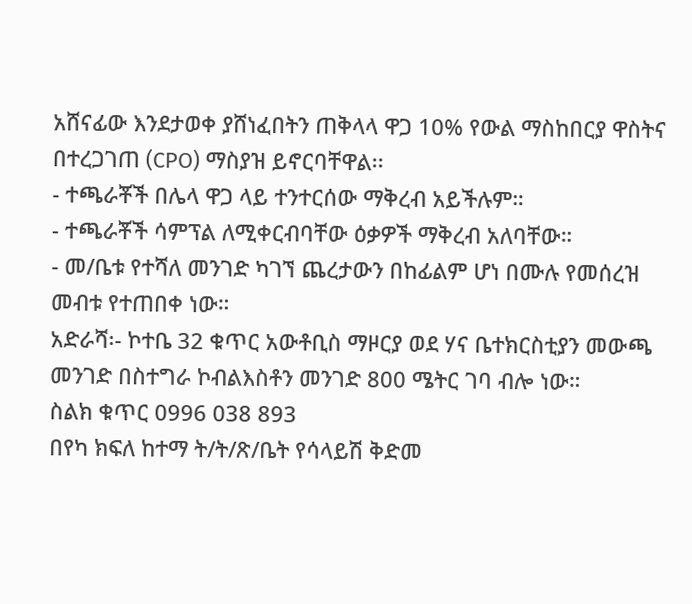አሸናፊው እንደታወቀ ያሸነፈበትን ጠቅላላ ዋጋ 10% የውል ማስከበርያ ዋስትና በተረጋገጠ (CPO) ማስያዝ ይኖርባቸዋል፡፡
- ተጫራቾች በሌላ ዋጋ ላይ ተንተርሰው ማቅረብ አይችሉም።
- ተጫራቾች ሳምፕል ለሚቀርብባቸው ዕቃዎች ማቅረብ አለባቸው።
- መ/ቤቱ የተሻለ መንገድ ካገኘ ጨረታውን በከፊልም ሆነ በሙሉ የመሰረዝ መብቱ የተጠበቀ ነው።
አድራሻ፡- ኮተቤ 32 ቁጥር አውቶቢስ ማዞርያ ወደ ሃና ቤተክርስቲያን መውጫ መንገድ በስተግራ ኮብልእስቶን መንገድ 800 ሜትር ገባ ብሎ ነው።
ስልክ ቁጥር 0996 038 893
በየካ ክፍለ ከተማ ት/ት/ጽ/ቤት የሳላይሽ ቅድመ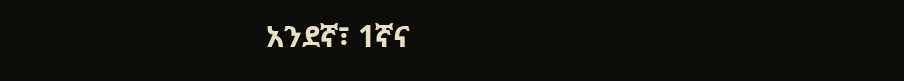አንደኛ፣ 1ኛና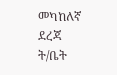መካከለኛ ደረጃ ት/ቤት